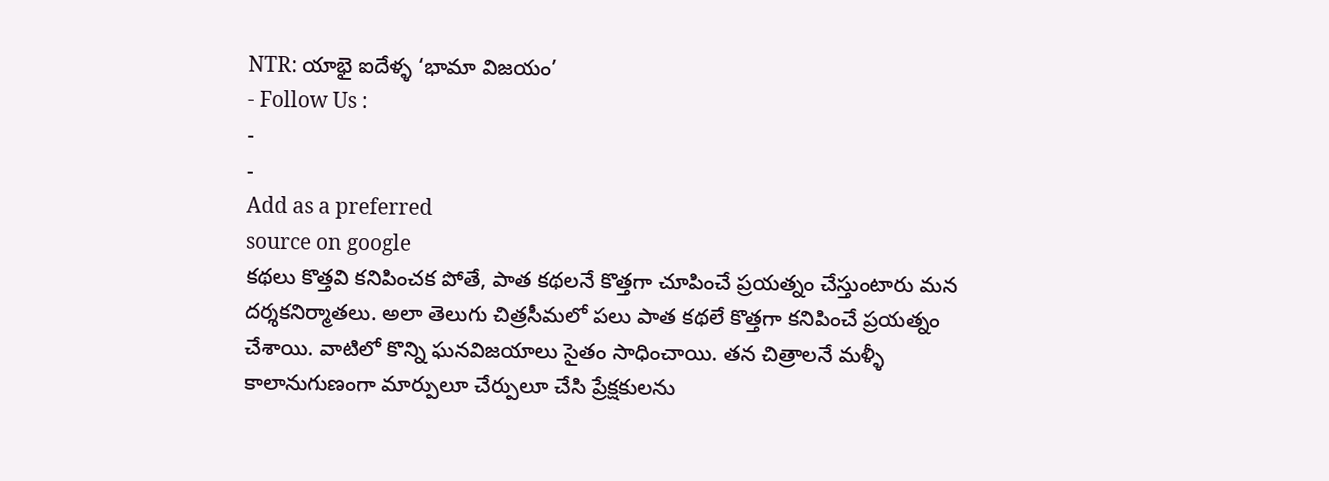NTR: యాభై ఐదేళ్ళ ‘భామా విజయం’
- Follow Us :
-
-
Add as a preferred
source on google
కథలు కొత్తవి కనిపించక పోతే, పాత కథలనే కొత్తగా చూపించే ప్రయత్నం చేస్తుంటారు మన దర్శకనిర్మాతలు. అలా తెలుగు చిత్రసీమలో పలు పాత కథలే కొత్తగా కనిపించే ప్రయత్నం చేశాయి. వాటిలో కొన్ని ఘనవిజయాలు సైతం సాధించాయి. తన చిత్రాలనే మళ్ళీ కాలానుగుణంగా మార్పులూ చేర్పులూ చేసి ప్రేక్షకులను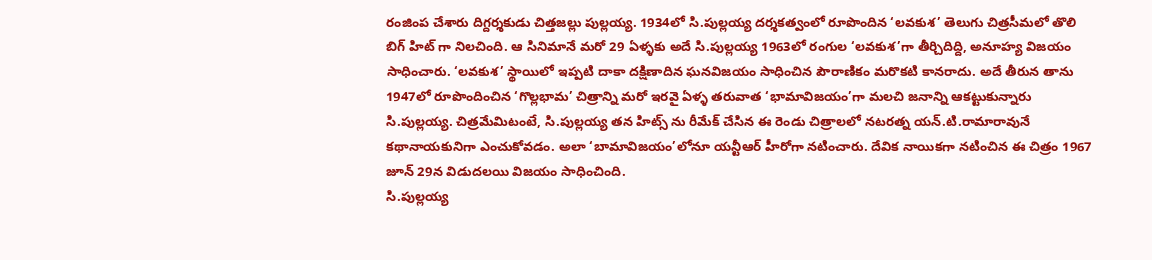రంజింప చేశారు దిగ్దర్శకుడు చిత్తజల్లు పుల్లయ్య. 1934లో సి.పుల్లయ్య దర్శకత్వంలో రూపొందిన ‘లవకుశ’ తెలుగు చిత్రసీమలో తొలి బిగ్ హిట్ గా నిలచింది. ఆ సినిమానే మరో 29 ఏళ్ళకు అదే సి.పుల్లయ్య 1963లో రంగుల ‘లవకుశ’గా తీర్చిదిద్ది, అనూహ్య విజయం సాధించారు. ‘లవకుశ’ స్థాయిలో ఇప్పటి దాకా దక్షిణాదిన ఘనవిజయం సాధించిన పౌరాణికం మరొకటి కానరాదు. అదే తీరున తాను 1947లో రూపొందించిన ‘గొల్లభామ’ చిత్రాన్ని మరో ఇరవై ఏళ్ళ తరువాత ‘భామావిజయం’గా మలచి జనాన్ని ఆకట్టుకున్నారు సి.పుల్లయ్య. చిత్రమేమిటంటే, సి.పుల్లయ్య తన హిట్స్ ను రీమేక్ చేసిన ఈ రెండు చిత్రాలలో నటరత్న యన్.టి.రామారావునే కథానాయకునిగా ఎంచుకోవడం. అలా ‘బామావిజయం’లోనూ యన్టీఆర్ హీరోగా నటించారు. దేవిక నాయికగా నటించిన ఈ చిత్రం 1967 జూన్ 29న విడుదలయి విజయం సాధించింది.
సి.పుల్లయ్య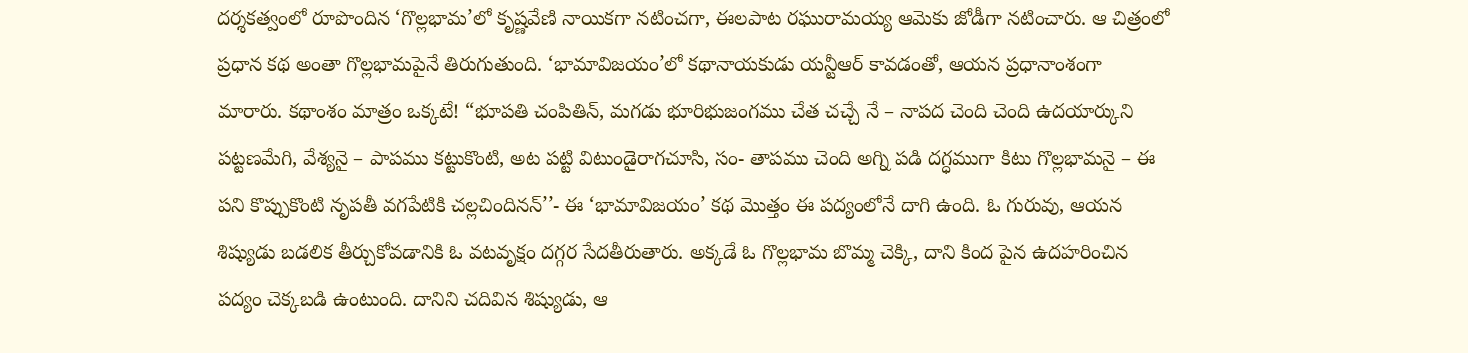దర్శకత్వంలో రూపొందిన ‘గొల్లభామ’లో కృష్ణవేణి నాయికగా నటించగా, ఈలపాట రఘురామయ్య ఆమెకు జోడీగా నటించారు. ఆ చిత్రంలో ప్రధాన కథ అంతా గొల్లభామపైనే తిరుగుతుంది. ‘భామావిజయం’లో కథానాయకుడు యన్టీఆర్ కావడంతో, ఆయన ప్రధానాంశంగా మారారు. కథాంశం మాత్రం ఒక్కటే! “భూపతి చంపితిన్, మగడు భూరిభుజంగము చేత చచ్చే నే – నాపద చెంది చెంది ఉదయార్కుని పట్టణమేగి, వేశ్యనై – పాపము కట్టుకొంటి, అట పట్టి విటుండైరాగచూసి, సం- తాపము చెంది అగ్ని పడి దగ్ధముగా కిటు గొల్లభామనై – ఈ పని కొప్పుకొంటి నృపతీ వగపేటికి చల్లచిందినన్’’- ఈ ‘భామావిజయం’ కథ మొత్తం ఈ పద్యంలోనే దాగి ఉంది. ఓ గురువు, ఆయన శిష్యుడు బడలిక తీర్చుకోవడానికి ఓ వటవృక్షం దగ్గర సేదతీరుతారు. అక్కడే ఓ గొల్లభామ బొమ్మ చెక్కి, దాని కింద పైన ఉదహరించిన పద్యం చెక్కబడి ఉంటుంది. దానిని చదివిన శిష్యుడు, ఆ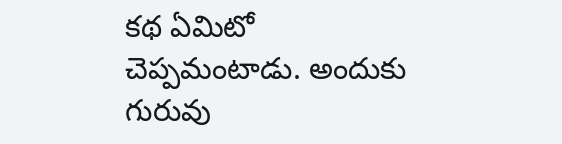కథ ఏమిటో చెప్పమంటాడు. అందుకు గురువు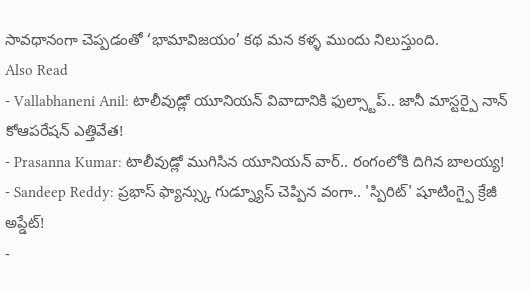సావధానంగా చెప్పడంతో ‘భామావిజయం’ కథ మన కళ్ళ ముందు నిలుస్తుంది.
Also Read
- Vallabhaneni Anil: టాలీవుడ్లో యూనియన్ వివాదానికి ఫుల్స్టాప్.. జానీ మాస్టర్పై నాన్ కోఆపరేషన్ ఎత్తివేత!
- Prasanna Kumar: టాలీవుడ్లో ముగిసిన యూనియన్ వార్.. రంగంలోకి దిగిన బాలయ్య!
- Sandeep Reddy: ప్రభాస్ ఫ్యాన్స్కు గుడ్న్యూస్ చెప్పిన వంగా.. 'స్పిరిట్' షూటింగ్పై క్రేజీ అప్డేట్!
-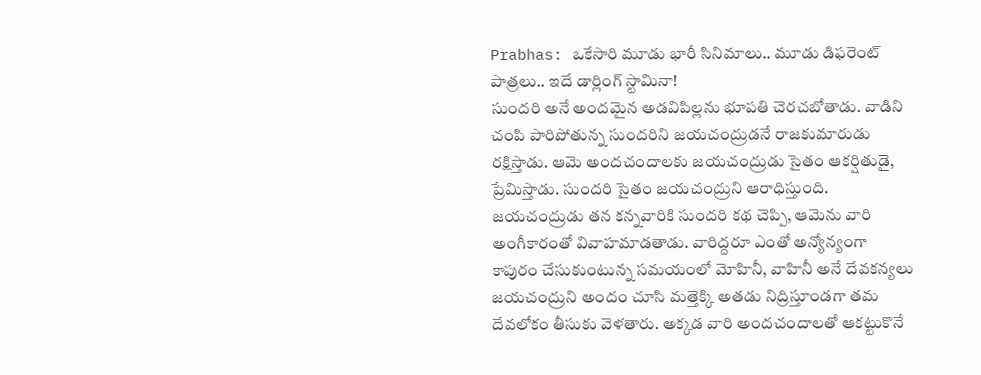Prabhas: ఒకేసారి మూడు భారీ సినిమాలు.. మూడు డిఫరెంట్ పాత్రలు.. ఇదే డార్లింగ్ స్టామినా!
సుందరి అనే అందమైన అడవిపిల్లను భూపతి చెరచబోతాడు. వాడిని చంపి పారిపోతున్న సుందరిని జయచంద్రుడనే రాజకుమారుడు రక్షిస్తాడు. ఆమె అందచందాలకు జయచంద్రుడు సైతం ఆకర్షితుడై, ప్రేమిస్తాడు. సుందరి సైతం జయచంద్రుని ఆరాధిస్తుంది. జయచంద్రుడు తన కన్నవారికి సుందరి కథ చెప్పి, ఆమెను వారి అంగీకారంతో వివాహమాడతాడు. వారిద్దరూ ఎంతో అన్యోన్యంగా కాపురం చేసుకుంటున్న సమయంలో మోహినీ, వాహినీ అనే దేవకన్యలు జయచంద్రుని అందం చూసి మత్తెక్కి అతడు నిద్రిస్తూండగా తమ దేవలోకం తీసుకు వెళతారు. అక్కడ వారి అందచందాలతో ఆకట్టుకొనే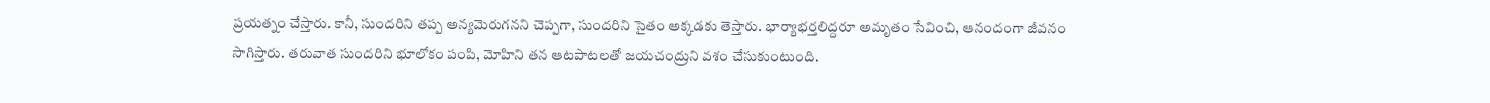ప్రయత్నం చేస్తారు. కానీ, సుందరిని తప్ప అన్యమెరుగనని చెప్పగా, సుందరిని సైతం అక్కడకు తెస్తారు. భార్యాభర్తలిద్దరూ అమృతం సేవించి, ఆనందంగా జీవనం సాగిస్తారు. తరువాత సుందరిని భూలోకం పంపి, మోహిని తన ఆటపాటలతో జయచంద్రుని వశం చేసుకుంటుంది.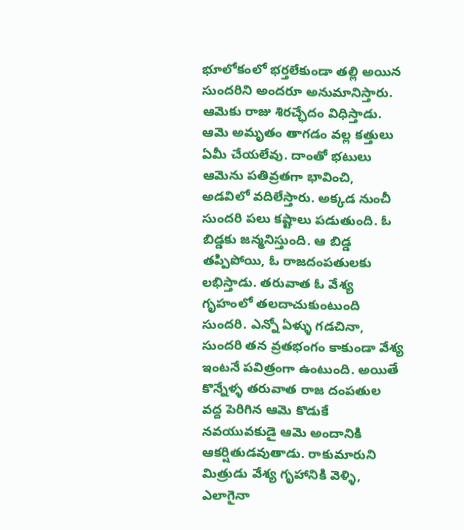భూలోకంలో భర్తలేకుండా తల్లి అయిన సుందరిని అందరూ అనుమానిస్తారు. ఆమెకు రాజు శిరచ్ఛేదం విధిస్తాడు. ఆమె అమృతం తాగడం వల్ల కత్తులు ఏమీ చేయలేవు. దాంతో భటులు ఆమెను పతివ్రతగా భావించి, అడవిలో వదిలేస్తారు. అక్కడ నుంచీ సుందరి పలు కష్టాలు పడుతుంది. ఓ బిడ్డకు జన్మనిస్తుంది. ఆ బిడ్డ తప్పిపోయి, ఓ రాజదంపతులకు లభిస్తాడు. తరువాత ఓ వేశ్య గృహంలో తలదాచుకుంటుంది సుందరి. ఎన్నో ఏళ్ళు గడచినా, సుందరి తన వ్రతభంగం కాకుండా వేశ్య ఇంటనే పవిత్రంగా ఉంటుంది. అయితే కొన్నేళ్ళ తరువాత రాజ దంపతుల వద్ద పెరిగిన ఆమె కొడుకే నవయువకుడై ఆమె అందానికి ఆకర్షితుడవుతాడు. రాకుమారుని మిత్రుడు వేశ్య గృహానికి వెళ్ళి, ఎలాగైనా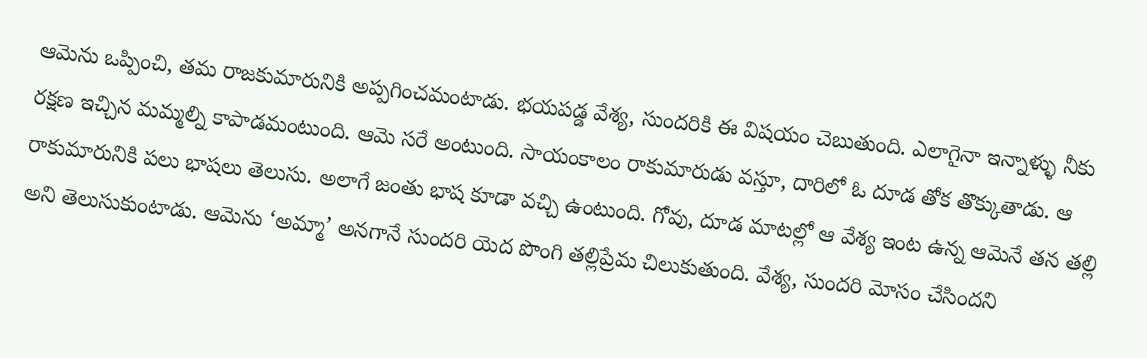ఆమెను ఒప్పించి, తమ రాజకుమారునికి అప్పగించమంటాడు. భయపడ్డ వేశ్య, సుందరికి ఈ విషయం చెబుతుంది. ఎలాగైనా ఇన్నాళ్ళు నీకు రక్షణ ఇచ్చిన మమ్మల్ని కాపాడమంటుంది. ఆమె సరే అంటుంది. సాయంకాలం రాకుమారుడు వస్తూ, దారిలో ఓ దూడ తోక తొక్కుతాడు. ఆ రాకుమారునికి పలు భాషలు తెలుసు. అలాగే జంతు భాష కూడా వచ్చి ఉంటుంది. గోవు, దూడ మాటల్లో ఆ వేశ్య ఇంట ఉన్న ఆమెనే తన తల్లి అని తెలుసుకుంటాడు. ఆమెను ‘అమ్మా’ అనగానే సుందరి యెద పొంగి తల్లిప్రేమ చిలుకుతుంది. వేశ్య, సుందరి మోసం చేసిందని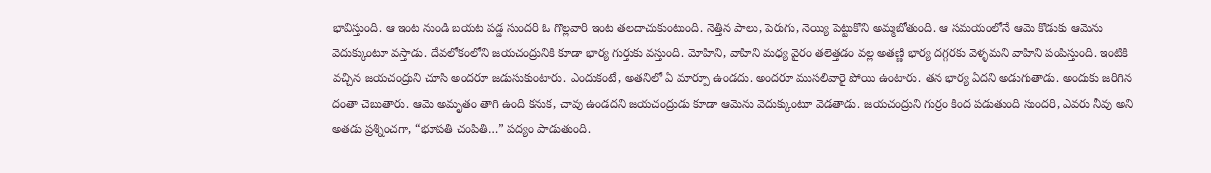భావిస్తుంది. ఆ ఇంట నుండి బయట పడ్డ సుందరి ఓ గొల్లవారి ఇంట తలదాచుకుంటుంది. నెత్తిన పాలు, పెరుగు, నెయ్యి పెట్టుకొని అమ్మబోతుంది. ఆ సమయంలోనే ఆమె కొడుకు ఆమెను వెదుక్కుంటూ వస్తాడు. దేవలోకంలోని జయచంద్రునికి కూడా భార్య గుర్తుకు వస్తుంది. మోహిని, వాహిని మధ్య వైరం తలెత్తడం వల్ల అతణ్ణి భార్య దగ్గరకు వెళ్ళమని వాహిని పంపిస్తుంది. ఇంటికి వచ్చిన జయచంద్రుని చూసి అందరూ జడుసుకుంటారు. ఎందుకంటే, అతనిలో ఏ మార్పూ ఉండదు. అందరూ ముసలివారై పోయి ఉంటారు. తన భార్య ఏదని అడుగుతాడు. అందుకు జరిగిన దంతా చెబుతారు. ఆమె అమృతం తాగి ఉంది కనుక, చావు ఉండదని జయచంద్రుడు కూడా ఆమెను వెదుక్కుంటూ వెడతాడు. జయచంద్రుని గుర్రం కింద పడుతుంది సుందరి, ఎవరు నీవు అని అతడు ప్రశ్నించగా, “భూపతి చంపితి…” పద్యం పాడుతుంది.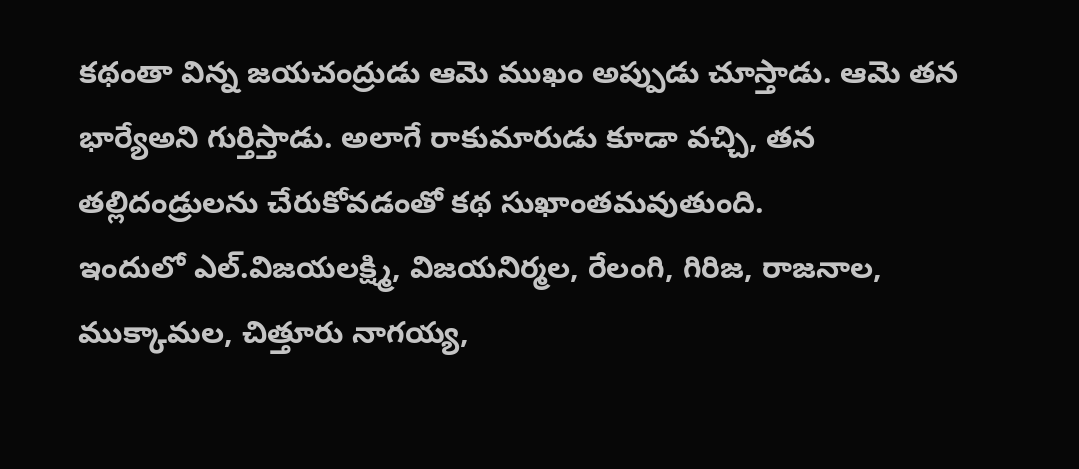కథంతా విన్న జయచంద్రుడు ఆమె ముఖం అప్పుడు చూస్తాడు. ఆమె తన భార్యేఅని గుర్తిస్తాడు. అలాగే రాకుమారుడు కూడా వచ్చి, తన తల్లిదండ్రులను చేరుకోవడంతో కథ సుఖాంతమవుతుంది.
ఇందులో ఎల్.విజయలక్ష్మి, విజయనిర్మల, రేలంగి, గిరిజ, రాజనాల, ముక్కామల, చిత్తూరు నాగయ్య,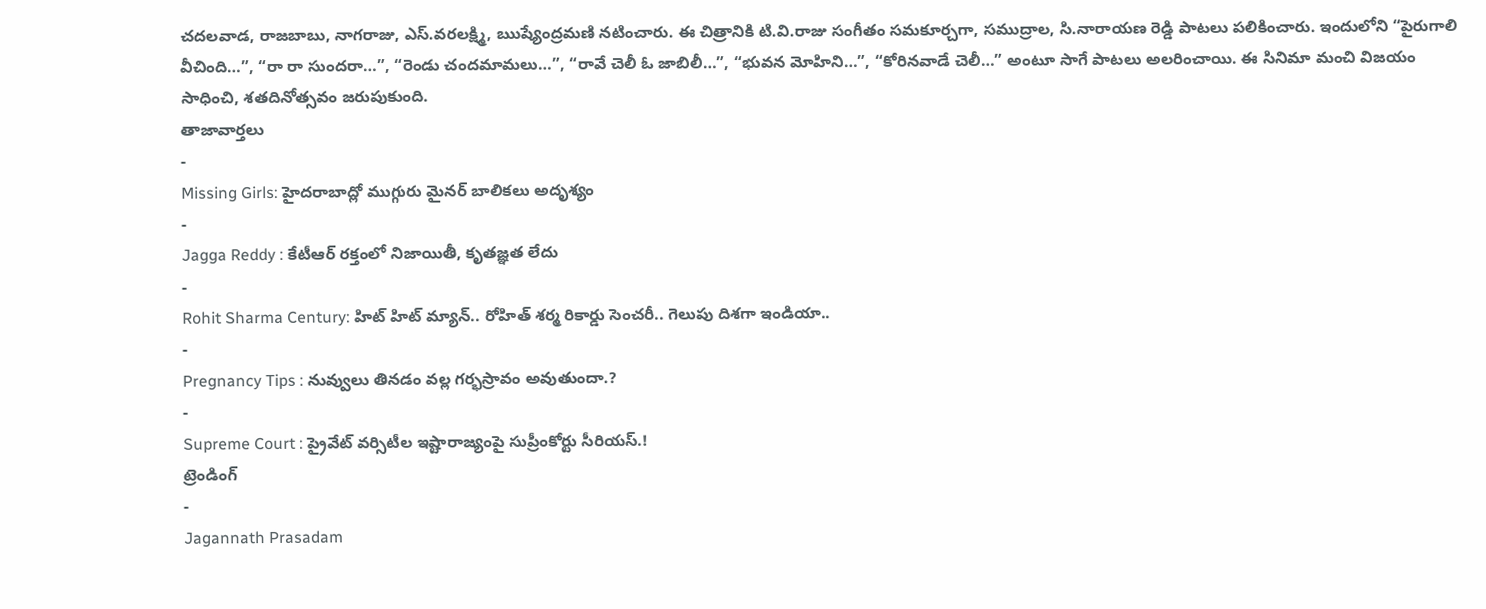చదలవాడ, రాజబాబు, నాగరాజు, ఎస్.వరలక్ష్మి, ఋష్యేంద్రమణి నటించారు. ఈ చిత్రానికి టి.వి.రాజు సంగీతం సమకూర్చగా, సముద్రాల, సి.నారాయణ రెడ్డి పాటలు పలికించారు. ఇందులోని “పైరుగాలి వీచింది…”, “రా రా సుందరా…”, “రెండు చందమామలు…”, “రావే చెలీ ఓ జాబిలీ…”, “భువన మోహిని…”, “కోరినవాడే చెలీ…” అంటూ సాగే పాటలు అలరించాయి. ఈ సినిమా మంచి విజయం సాధించి, శతదినోత్సవం జరుపుకుంది.
తాజావార్తలు
-
Missing Girls: హైదరాబాద్లో ముగ్గురు మైనర్ బాలికలు అదృశ్యం
-
Jagga Reddy : కేటీఆర్ రక్తంలో నిజాయితీ, కృతజ్ఞత లేదు
-
Rohit Sharma Century: హిట్ హిట్ మ్యాన్.. రోహిత్ శర్మ రికార్డు సెంచరీ.. గెలుపు దిశగా ఇండియా..
-
Pregnancy Tips : నువ్వులు తినడం వల్ల గర్భస్రావం అవుతుందా.?
-
Supreme Court : ప్రైవేట్ వర్సిటీల ఇష్టారాజ్యంపై సుప్రీంకోర్టు సీరియస్.!
ట్రెండింగ్
-
Jagannath Prasadam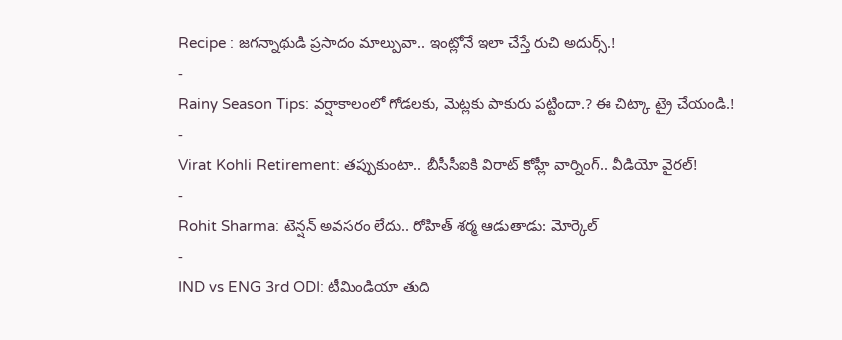Recipe : జగన్నాథుడి ప్రసాదం మాల్పువా.. ఇంట్లోనే ఇలా చేస్తే రుచి అదుర్స్.!
-
Rainy Season Tips: వర్షాకాలంలో గోడలకు, మెట్లకు పాకురు పట్టిందా.? ఈ చిట్కా ట్రై చేయండి.!
-
Virat Kohli Retirement: తప్పుకుంటా.. బీసీసీఐకి విరాట్ కోహ్లీ వార్నింగ్.. వీడియో వైరల్!
-
Rohit Sharma: టెన్షన్ అవసరం లేదు.. రోహిత్ శర్మ ఆడుతాడు: మోర్కెల్
-
IND vs ENG 3rd ODI: టీమిండియా తుది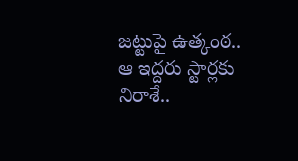జట్టుపై ఉత్కంఠ.. ఆ ఇద్దరు స్టార్లకు నిరాశే..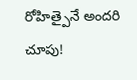రోహిత్పైనే అందరి చూపు!